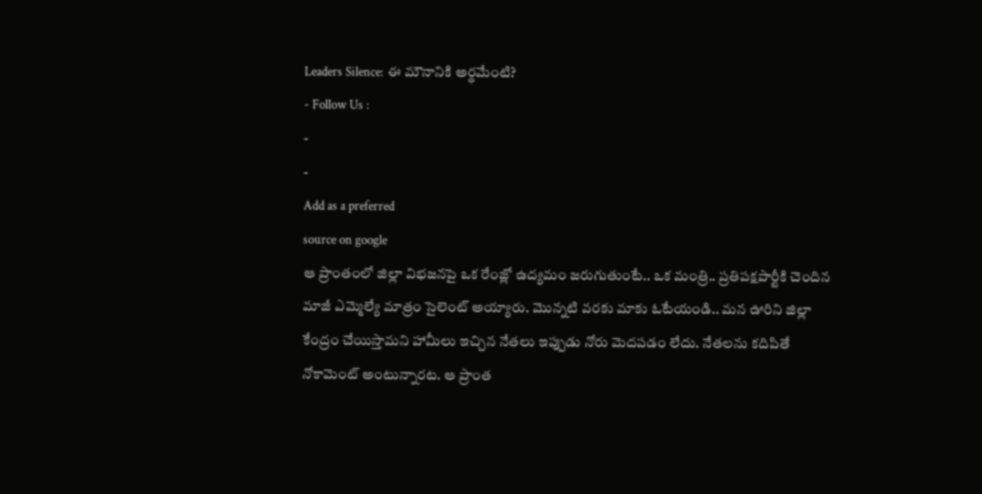Leaders Silence: ఈ మౌనానికి అర్థమేంటి?
- Follow Us :
-
-
Add as a preferred
source on google
ఆ ప్రాంతంలో జిల్లా విభజనపై ఒక రేంజ్లో ఉద్యమం జరుగుతుంటే.. ఒక మంత్రి.. ప్రతిపక్షపార్టీకి చెందిన మాజీ ఎమ్మెల్యే మాత్రం సైలెంట్ అయ్యారు. మొన్నటి వరకు మాకు ఓటేయండి.. మన ఊరిని జిల్లా కేంద్రం చేయిస్తామని హామీలు ఇచ్చిన నేతలు ఇప్పుడు నోరు మెదపడం లేదు. నేతలను కదిపితే నోకామెంట్ అంటున్నారట. ఆ ప్రాంత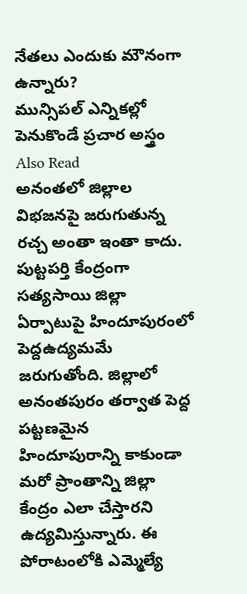నేతలు ఎందుకు మౌనంగా ఉన్నారు?
మున్సిపల్ ఎన్నికల్లో పెనుకొండే ప్రచార అస్త్రం
Also Read
అనంతలో జిల్లాల విభజనపై జరుగుతున్న రచ్చ అంతా ఇంతా కాదు. పుట్టపర్తి కేంద్రంగా సత్యసాయి జిల్లా ఏర్పాటుపై హిందూపురంలో పెద్దఉద్యమమే జరుగుతోంది. జిల్లాలో అనంతపురం తర్వాత పెద్ద పట్టణమైన హిందూపురాన్ని కాకుండా మరో ప్రాంతాన్ని జిల్లా కేంద్రం ఎలా చేస్తారని ఉద్యమిస్తున్నారు. ఈ పోరాటంలోకి ఎమ్మెల్యే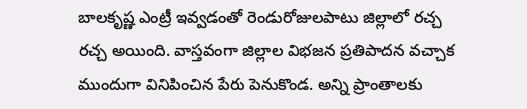బాలకృష్ణ ఎంట్రీ ఇవ్వడంతో రెండురోజులపాటు జిల్లాలో రచ్చ రచ్చ అయింది. వాస్తవంగా జిల్లాల విభజన ప్రతిపాదన వచ్చాక ముందుగా వినిపించిన పేరు పెనుకొండ. అన్ని ప్రాంతాలకు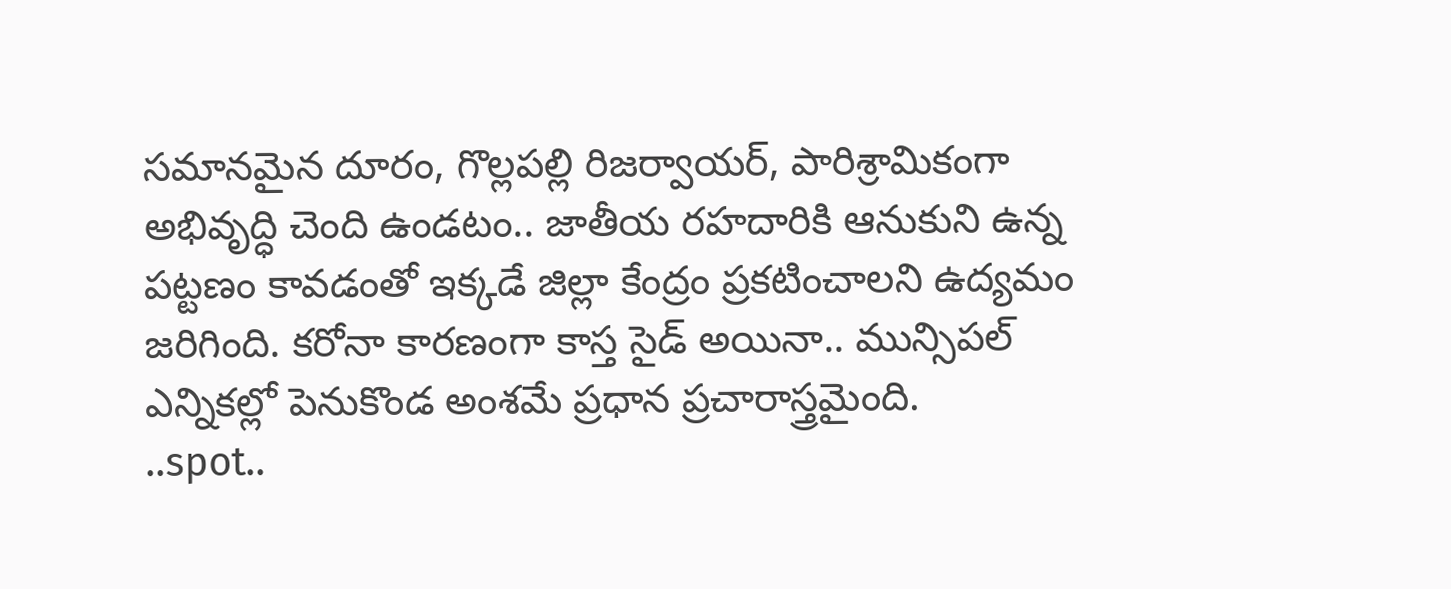సమానమైన దూరం, గొల్లపల్లి రిజర్వాయర్, పారిశ్రామికంగా అభివృద్ధి చెంది ఉండటం.. జాతీయ రహదారికి ఆనుకుని ఉన్న పట్టణం కావడంతో ఇక్కడే జిల్లా కేంద్రం ప్రకటించాలని ఉద్యమం జరిగింది. కరోనా కారణంగా కాస్త సైడ్ అయినా.. మున్సిపల్ ఎన్నికల్లో పెనుకొండ అంశమే ప్రధాన ప్రచారాస్త్రమైంది.
..spot..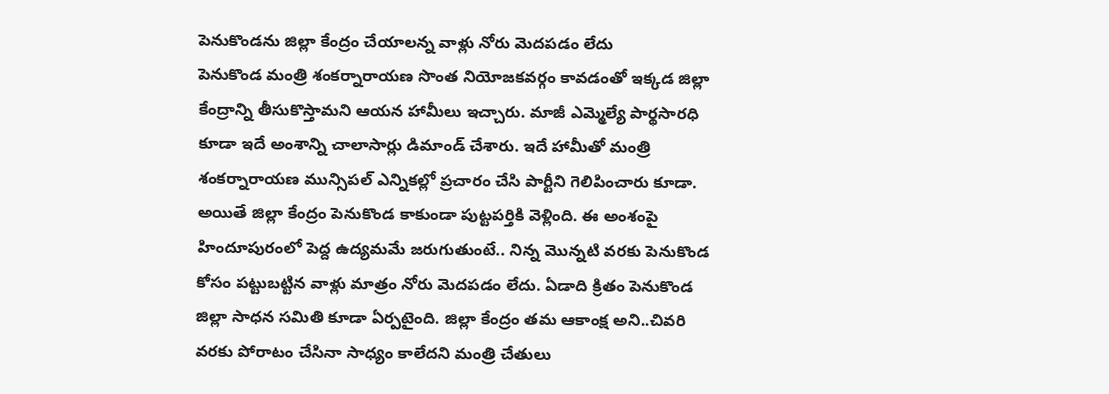పెనుకొండను జిల్లా కేంద్రం చేయాలన్న వాళ్లు నోరు మెదపడం లేదు
పెనుకొండ మంత్రి శంకర్నారాయణ సొంత నియోజకవర్గం కావడంతో ఇక్కడ జిల్లా కేంద్రాన్ని తీసుకొస్తామని ఆయన హామీలు ఇచ్చారు. మాజీ ఎమ్మెల్యే పార్థసారధి కూడా ఇదే అంశాన్ని చాలాసార్లు డిమాండ్ చేశారు. ఇదే హామీతో మంత్రి శంకర్నారాయణ మున్సిపల్ ఎన్నికల్లో ప్రచారం చేసి పార్టీని గెలిపించారు కూడా. అయితే జిల్లా కేంద్రం పెనుకొండ కాకుండా పుట్టపర్తికి వెళ్లింది. ఈ అంశంపై హిందూపురంలో పెద్ద ఉద్యమమే జరుగుతుంటే.. నిన్న మొన్నటి వరకు పెనుకొండ కోసం పట్టుబట్టిన వాళ్లు మాత్రం నోరు మెదపడం లేదు. ఏడాది క్రితం పెనుకొండ జిల్లా సాధన సమితి కూడా ఏర్పటైంది. జిల్లా కేంద్రం తమ ఆకాంక్ష అని..చివరి వరకు పోరాటం చేసినా సాధ్యం కాలేదని మంత్రి చేతులు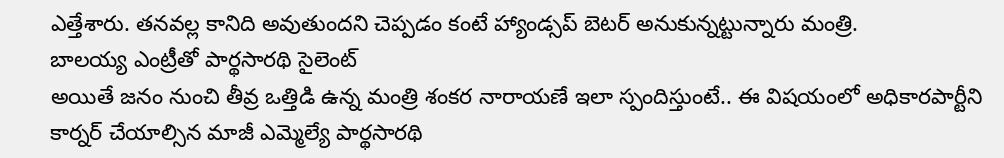ఎత్తేశారు. తనవల్ల కానిది అవుతుందని చెప్పడం కంటే హ్యాండ్సప్ బెటర్ అనుకున్నట్టున్నారు మంత్రి.
బాలయ్య ఎంట్రీతో పార్థసారథి సైలెంట్
అయితే జనం నుంచి తీవ్ర ఒత్తిడి ఉన్న మంత్రి శంకర నారాయణే ఇలా స్పందిస్తుంటే.. ఈ విషయంలో అధికారపార్టీని కార్నర్ చేయాల్సిన మాజీ ఎమ్మెల్యే పార్థసారథి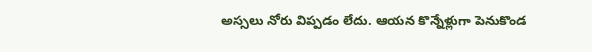అస్సలు నోరు విప్పడం లేదు. ఆయన కొన్నేళ్లుగా పెనుకొండ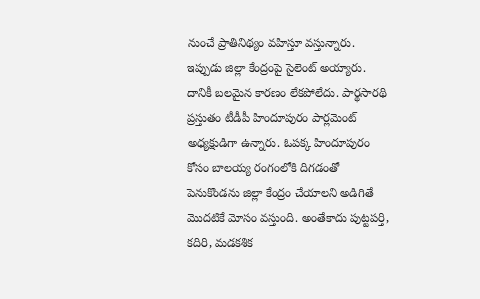నుంచే ప్రాతినిథ్యం వహిస్తూ వస్తున్నారు. ఇప్పుడు జిల్లా కేంద్రంపై సైలెంట్ అయ్యారు. దానికీ బలమైన కారణం లేకపోలేదు. పార్థసారథి ప్రస్తుతం టీడీపీ హిందూపురం పార్లమెంట్ అధ్యక్షుడిగా ఉన్నారు. ఓపక్క హిందూపురం కోసం బాలయ్య రంగంలోకి దిగడంతో పెనుకొండను జిల్లా కేంద్రం చేయాలని అడిగితే మొదటికే మోసం వస్తుంది. అంతేకాదు పుట్టపర్తి, కదిరి, మడకశిక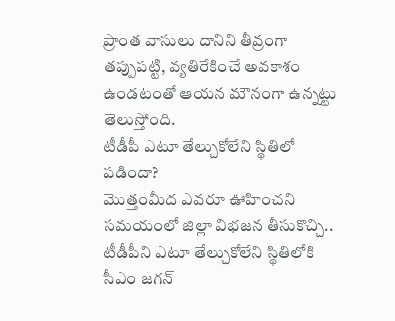ప్రాంత వాసులు దానిని తీవ్రంగా తప్పుపట్టి, వ్యతిరేకించే అవకాశం ఉండటంతో ఆయన మౌనంగా ఉన్నట్టు తెలుస్తోంది.
టీడీపీ ఎటూ తేల్చుకోలేని స్థితిలో పడిందా?
మొత్తంమీద ఎవరూ ఊహించని సమయంలో జిల్లా విభజన తీసుకొచ్చి.. టీడీపీని ఎటూ తేల్చుకోలేని స్థితిలోకి సీఎం జగన్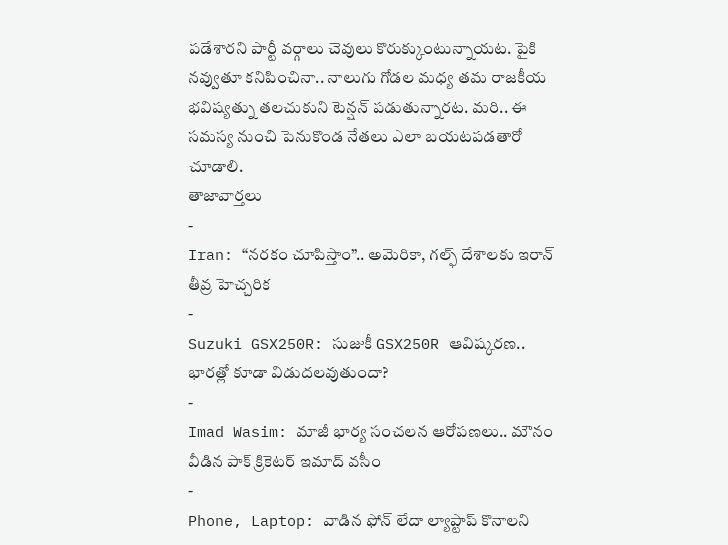పడేశారని పార్టీ వర్గాలు చెవులు కొరుక్కుంటున్నాయట. పైకి నవ్వుతూ కనిపించినా.. నాలుగు గోడల మధ్య తమ రాజకీయ భవిష్యత్ను తలచుకుని టెన్షన్ పడుతున్నారట. మరి.. ఈ సమస్య నుంచి పెనుకొండ నేతలు ఎలా బయటపడతారో చూడాలి.
తాజావార్తలు
-
Iran: “నరకం చూపిస్తాం”.. అమెరికా, గల్ఫ్ దేశాలకు ఇరాన్ తీవ్ర హెచ్చరిక
-
Suzuki GSX250R: సుజుకీ GSX250R ఆవిష్కరణ.. భారత్లో కూడా విడుదలవుతుందా?
-
Imad Wasim: మాజీ భార్య సంచలన ఆరోపణలు.. మౌనం వీడిన పాక్ క్రికెటర్ ఇమాద్ వసీం
-
Phone, Laptop: వాడిన ఫోన్ లేదా ల్యాప్టాప్ కొనాలని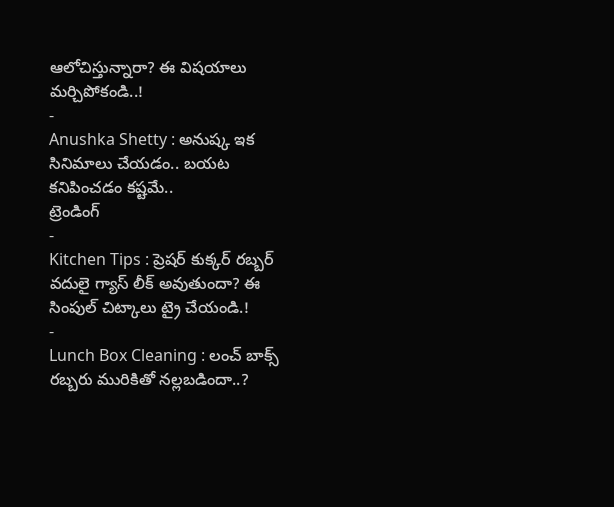ఆలోచిస్తున్నారా? ఈ విషయాలు మర్చిపోకండి..!
-
Anushka Shetty : అనుష్క ఇక సినిమాలు చేయడం.. బయట కనిపించడం కష్టమే..
ట్రెండింగ్
-
Kitchen Tips : ప్రెషర్ కుక్కర్ రబ్బర్ వదులై గ్యాస్ లీక్ అవుతుందా? ఈ సింపుల్ చిట్కాలు ట్రై చేయండి.!
-
Lunch Box Cleaning : లంచ్ బాక్స్ రబ్బరు మురికితో నల్లబడిందా..?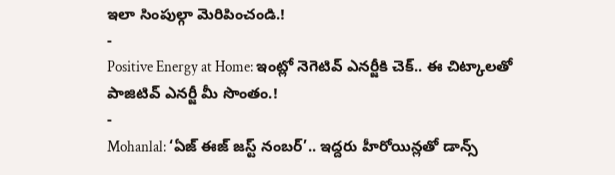ఇలా సింపుల్గా మెరిపించండి.!
-
Positive Energy at Home: ఇంట్లో నెగెటివ్ ఎనర్జీకి చెక్.. ఈ చిట్కాలతో పాజిటివ్ ఎనర్జీ మీ సొంతం.!
-
Mohanlal: ‘ఏజ్ ఈజ్ జస్ట్ నంబర్’.. ఇద్దరు హీరోయిన్లతో డాన్స్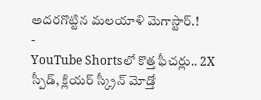అదరగొట్టిన మలయాళి మెగాస్టార్.!
-
YouTube Shortsలో కొత్త ఫీచర్లు.. 2X స్పీడ్, క్లియర్ స్క్రీన్ మోడ్తో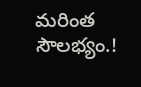మరింత సౌలభ్యం.!